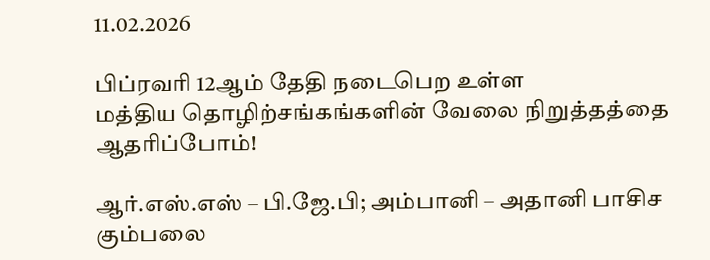11.02.2026

பிப்ரவரி 12ஆம் தேதி நடைபெற உள்ள
மத்திய தொழிற்சங்கங்களின் வேலை நிறுத்தத்தை ஆதரிப்போம்!

ஆர்.எஸ்.எஸ் – பி.ஜே.பி; அம்பானி – அதானி பாசிச கும்பலை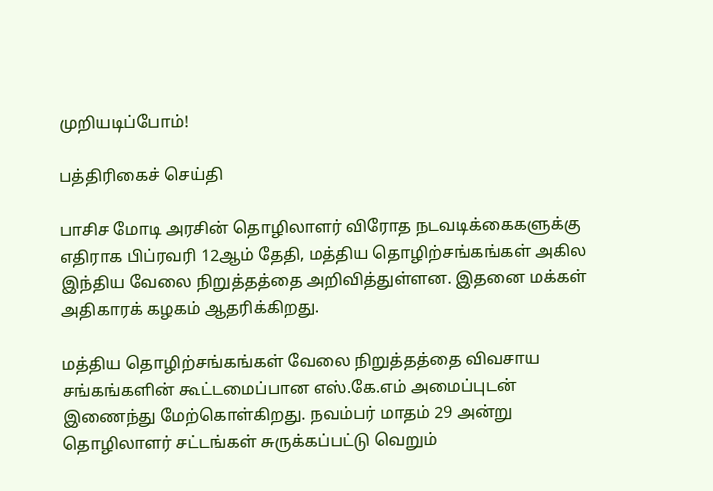முறியடிப்போம்!

பத்திரிகைச் செய்தி

பாசிச மோடி அரசின் தொழிலாளர் விரோத நடவடிக்கைகளுக்கு எதிராக பிப்ரவரி 12ஆம் தேதி, மத்திய தொழிற்சங்கங்கள் அகில இந்திய வேலை நிறுத்தத்தை அறிவித்துள்ளன. இதனை மக்கள் அதிகாரக் கழகம் ஆதரிக்கிறது.

மத்திய தொழிற்சங்கங்கள் வேலை நிறுத்தத்தை விவசாய சங்கங்களின் கூட்டமைப்பான எஸ்.கே.எம் அமைப்புடன் இணைந்து மேற்கொள்கிறது. நவம்பர் மாதம் 29 அன்று தொழிலாளர் சட்டங்கள் சுருக்கப்பட்டு வெறும்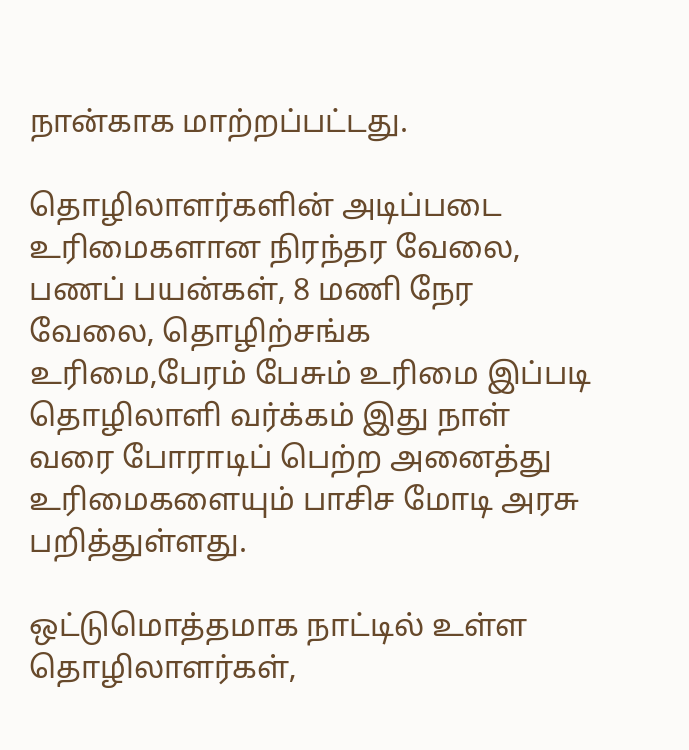நான்காக மாற்றப்பட்டது.

தொழிலாளர்களின் அடிப்படை உரிமைகளான நிரந்தர வேலை, பணப் பயன்கள், 8 மணி நேர வேலை, தொழிற்சங்க உரிமை,பேரம் பேசும் உரிமை இப்படி தொழிலாளி வர்க்கம் இது நாள் வரை போராடிப் பெற்ற அனைத்து உரிமைகளையும் பாசிச மோடி அரசு பறித்துள்ளது.

ஒட்டுமொத்தமாக நாட்டில் உள்ள தொழிலாளர்கள்,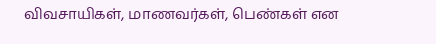விவசாயிகள், மாணவர்கள், பெண்கள் என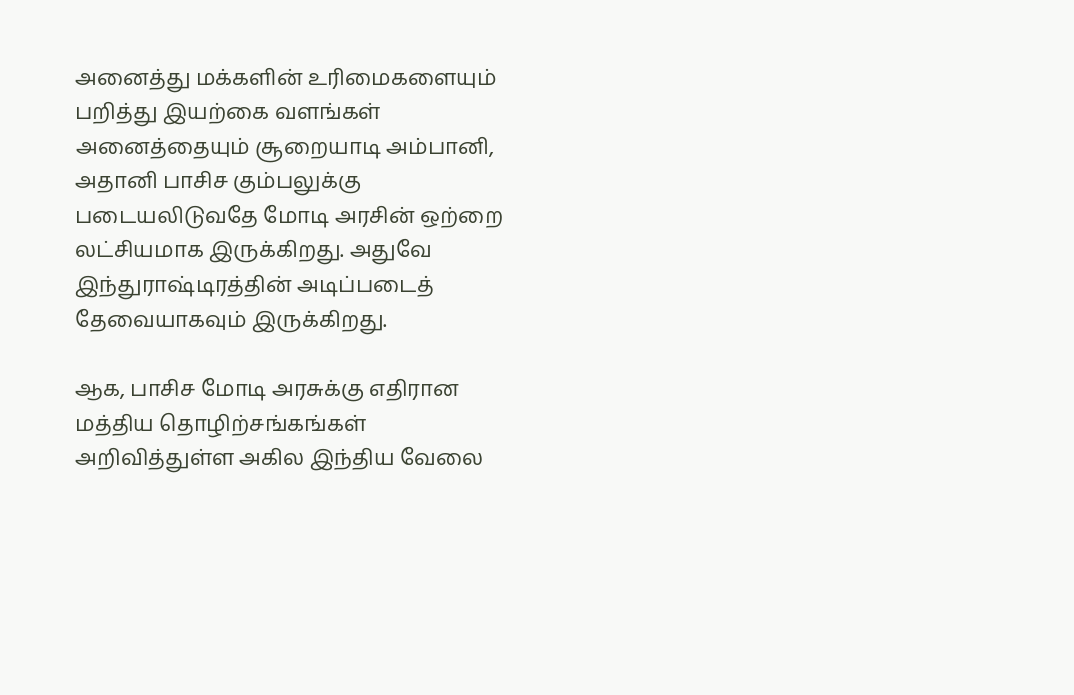அனைத்து மக்களின் உரிமைகளையும் பறித்து இயற்கை வளங்கள் அனைத்தையும் சூறையாடி அம்பானி, அதானி பாசிச கும்பலுக்கு படையலிடுவதே மோடி அரசின் ஒற்றை லட்சியமாக இருக்கிறது. அதுவே இந்துராஷ்டிரத்தின் அடிப்படைத் தேவையாகவும் இருக்கிறது.

ஆக, பாசிச மோடி அரசுக்கு எதிரான மத்திய தொழிற்சங்கங்கள் அறிவித்துள்ள அகில இந்திய வேலை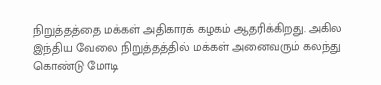நிறுத்தத்தை மக்கள் அதிகாரக் கழகம் ஆதரிக்கிறது. அகில இந்திய வேலை நிறுத்தத்தில் மக்கள் அனைவரும் கலந்து கொண்டு மோடி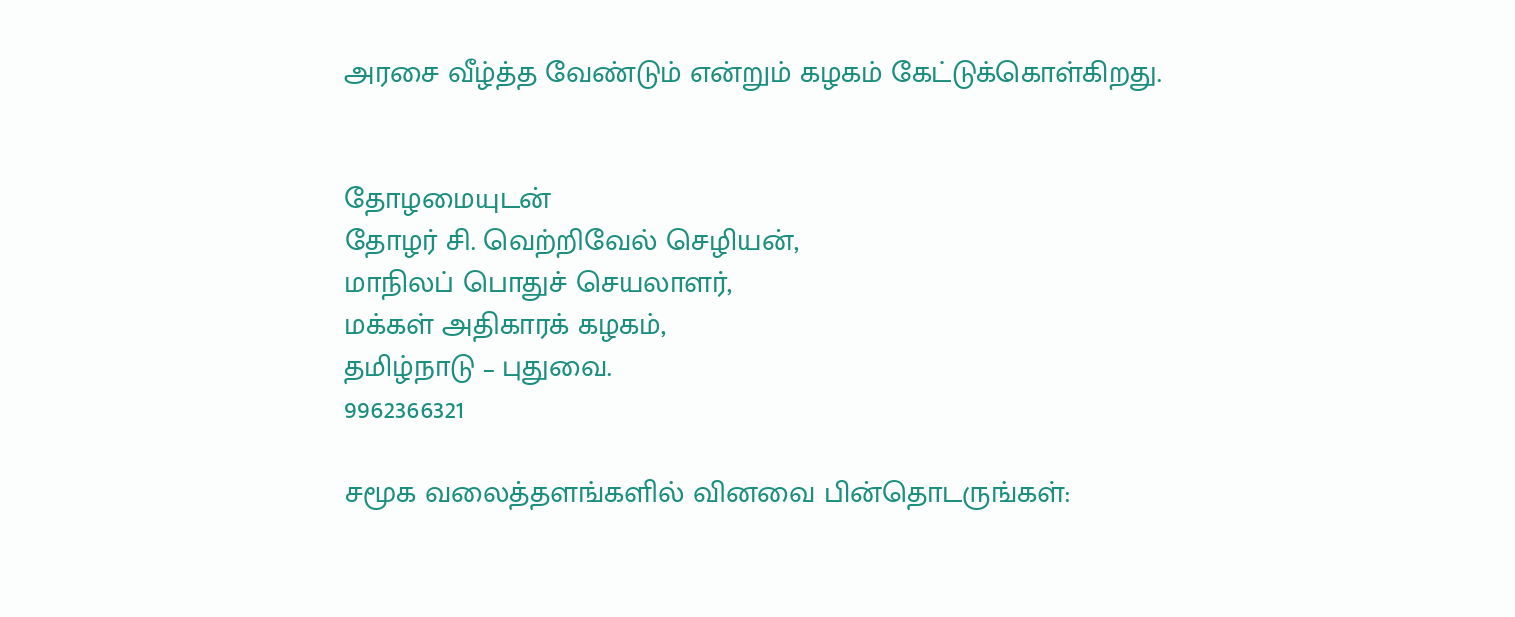அரசை வீழ்த்த வேண்டும் என்றும் கழகம் கேட்டுக்கொள்கிறது.


தோழமையுடன்
தோழர் சி. வெற்றிவேல் செழியன்,
மாநிலப் பொதுச் செயலாளர்,
மக்கள் அதிகாரக் கழகம்,
தமிழ்நாடு – புதுவை.
9962366321

சமூக வலைத்தளங்களில் வினவை பின்தொடருங்கள்: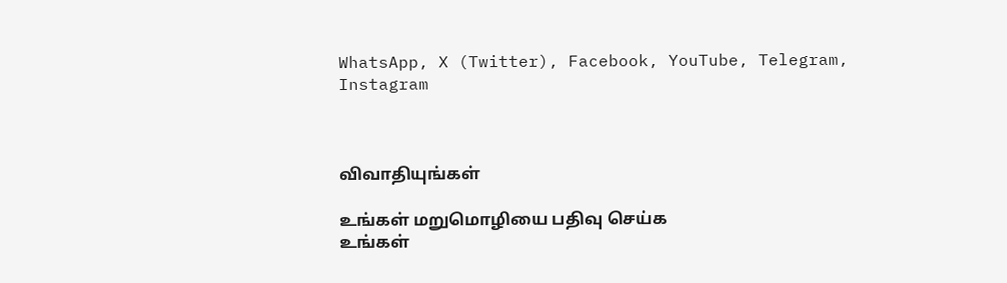WhatsApp, X (Twitter), Facebook, YouTube, Telegram, Instagram



விவாதியுங்கள்

உங்கள் மறுமொழியை பதிவு செய்க
உங்கள்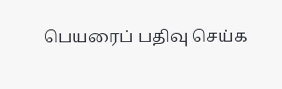பெயரைப் பதிவு செய்க